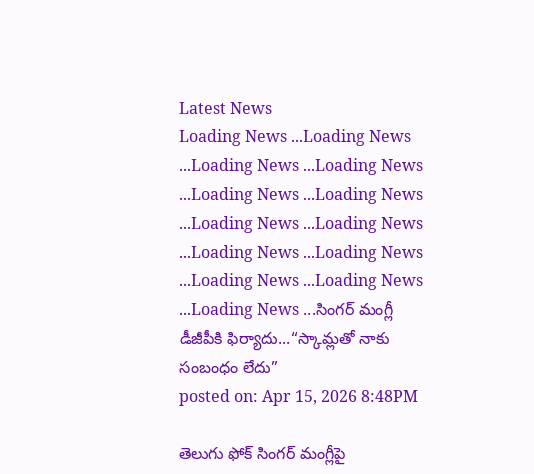Latest News
Loading News ...Loading News ...Loading News ...Loading News ...Loading News ...Loading News ...Loading News ...Loading News ...Loading News ...Loading News ...Loading News ...Loading News ...Loading News ...సింగర్ మంగ్లీ డీజీపీకి ఫిర్యాదు...“స్కామ్లతో నాకు సంబంధం లేదు”
posted on: Apr 15, 2026 8:48PM

తెలుగు ఫోక్ సింగర్ మంగ్లీపై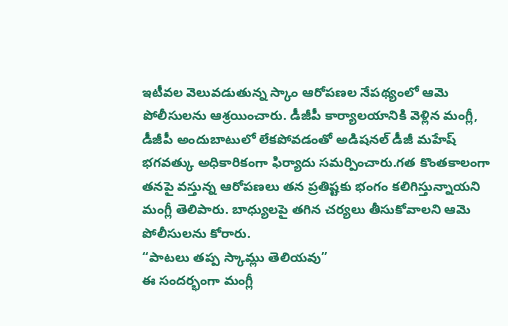ఇటీవల వెలువడుతున్న స్కాం ఆరోపణల నేపథ్యంలో ఆమె పోలీసులను ఆశ్రయించారు. డీజీపీ కార్యాలయానికి వెళ్లిన మంగ్లీ, డీజీపీ అందుబాటులో లేకపోవడంతో అడిషనల్ డీజీ మహేష్ భగవత్కు అధికారికంగా ఫిర్యాదు సమర్పించారు.గత కొంతకాలంగా తనపై వస్తున్న ఆరోపణలు తన ప్రతిష్టకు భంగం కలిగిస్తున్నాయని మంగ్లీ తెలిపారు. బాధ్యులపై తగిన చర్యలు తీసుకోవాలని ఆమె పోలీసులను కోరారు.
“పాటలు తప్ప స్కామ్లు తెలియవు”
ఈ సందర్భంగా మంగ్లీ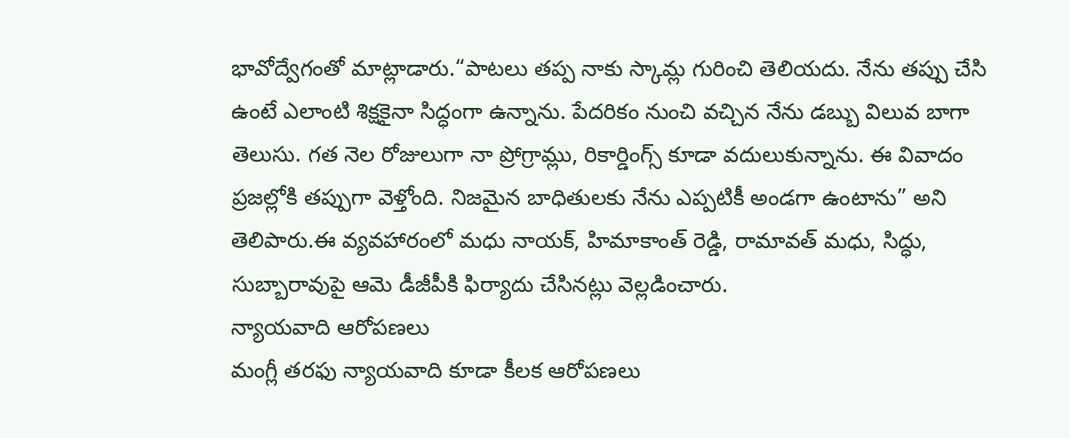భావోద్వేగంతో మాట్లాడారు.“పాటలు తప్ప నాకు స్కామ్ల గురించి తెలియదు. నేను తప్పు చేసి ఉంటే ఎలాంటి శిక్షకైనా సిద్ధంగా ఉన్నాను. పేదరికం నుంచి వచ్చిన నేను డబ్బు విలువ బాగా తెలుసు. గత నెల రోజులుగా నా ప్రోగ్రామ్లు, రికార్డింగ్స్ కూడా వదులుకున్నాను. ఈ వివాదం ప్రజల్లోకి తప్పుగా వెళ్తోంది. నిజమైన బాధితులకు నేను ఎప్పటికీ అండగా ఉంటాను” అని తెలిపారు.ఈ వ్యవహారంలో మధు నాయక్, హిమాకాంత్ రెడ్డి, రామావత్ మధు, సిద్ధు, సుబ్బారావుపై ఆమె డీజీపీకి ఫిర్యాదు చేసినట్లు వెల్లడించారు.
న్యాయవాది ఆరోపణలు
మంగ్లీ తరఫు న్యాయవాది కూడా కీలక ఆరోపణలు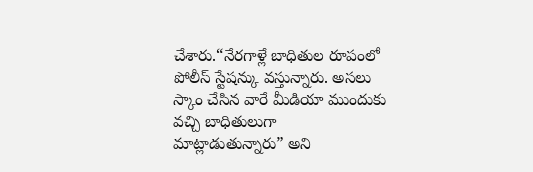చేశారు.“నేరగాళ్లే బాధితుల రూపంలో పోలీస్ స్టేషన్కు వస్తున్నారు. అసలు స్కాం చేసిన వారే మీడియా ముందుకు వచ్చి బాధితులుగా మాట్లాడుతున్నారు” అని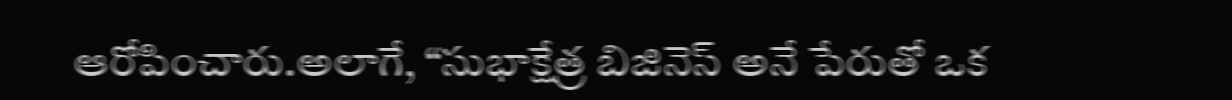ఆరోపించారు.అలాగే, “సుభాక్షేత్ర బిజినెస్ అనే పేరుతో ఒక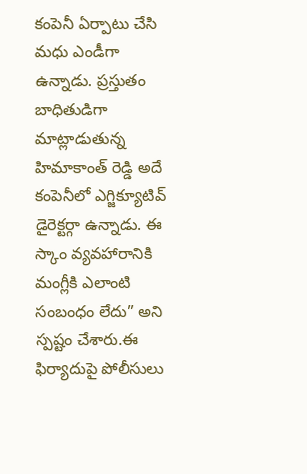కంపెనీ ఏర్పాటు చేసి మధు ఎండీగా ఉన్నాడు. ప్రస్తుతం బాధితుడిగా మాట్లాడుతున్న హిమాకాంత్ రెడ్డి అదే కంపెనీలో ఎగ్జిక్యూటివ్ డైరెక్టర్గా ఉన్నాడు. ఈ స్కాం వ్యవహారానికి మంగ్లీకి ఎలాంటి సంబంధం లేదు” అని స్పష్టం చేశారు.ఈ ఫిర్యాదుపై పోలీసులు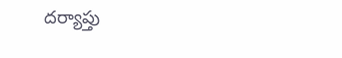దర్యాప్తు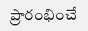ప్రారంభించే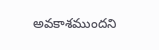అవకాశముందని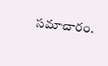సమాచారం.